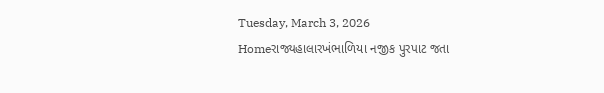Tuesday, March 3, 2026
Homeરાજ્યહાલારખંભાળિયા નજીક પુરપાટ જતા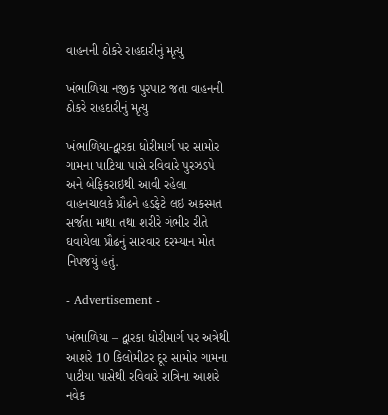વાહનની ઠોકરે રાહદારીનું મૃત્યુ

ખંભાળિયા નજીક પુરપાટ જતા વાહનની ઠોકરે રાહદારીનું મૃત્યુ

ખંભાળિયા-દ્વારકા ધોરીમાર્ગ પર સામોર ગામના પાટિયા પાસે રવિવારે પુરઝડપે અને બેફિકરાઇથી આવી રહેલા વાહનચાલકે પ્રૌઢને હડફેટે લઇ અકસ્મત સર્જતા માથા તથા શરીરે ગંભીર રીતે ઘવાયેલા પ્રૌઢનું સારવાર દરમ્યાન મોત નિપજયું હતું.

- Advertisement -

ખંભાળિયા – દ્વારકા ધોરીમાર્ગ પર અત્રેથી આશરે 10 કિલોમીટર દૂર સામોર ગામના પાટીયા પાસેથી રવિવારે રાત્રિના આશરે નવેક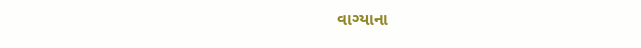વાગ્યાના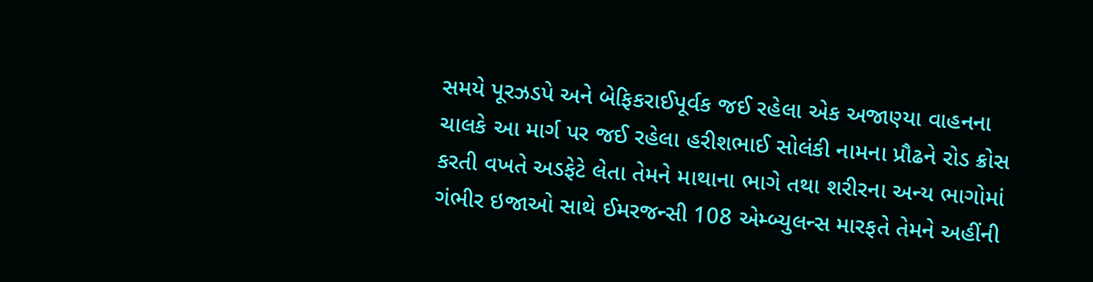સમયે પૂરઝડપે અને બેફિકરાઈપૂર્વક જઈ રહેલા એક અજાણ્યા વાહનના ચાલકે આ માર્ગ પર જઈ રહેલા હરીશભાઈ સોલંકી નામના પ્રૌઢને રોડ ક્રોસ કરતી વખતે અડફેટે લેતા તેમને માથાના ભાગે તથા શરીરના અન્ય ભાગોમાં ગંભીર ઇજાઓ સાથે ઈમરજન્સી 108 એમ્બ્યુલન્સ મારફતે તેમને અહીંની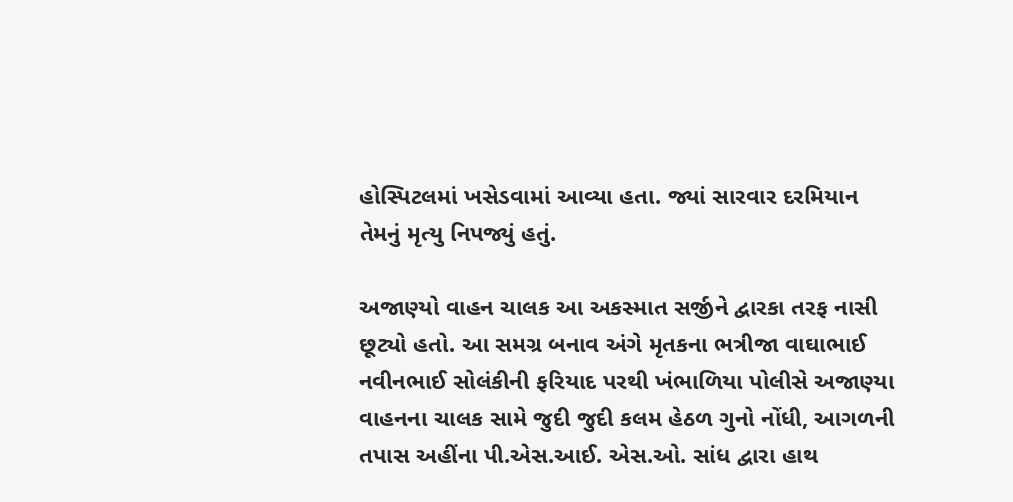હોસ્પિટલમાં ખસેડવામાં આવ્યા હતા. જ્યાં સારવાર દરમિયાન તેમનું મૃત્યુ નિપજ્યું હતું.

અજાણ્યો વાહન ચાલક આ અકસ્માત સર્જીને દ્વારકા તરફ નાસી છૂટ્યો હતો. આ સમગ્ર બનાવ અંગે મૃતકના ભત્રીજા વાઘાભાઈ નવીનભાઈ સોલંકીની ફરિયાદ પરથી ખંભાળિયા પોલીસે અજાણ્યા વાહનના ચાલક સામે જુદી જુદી કલમ હેઠળ ગુનો નોંધી, આગળની તપાસ અહીંના પી.એસ.આઈ. એસ.ઓ. સાંધ દ્વારા હાથ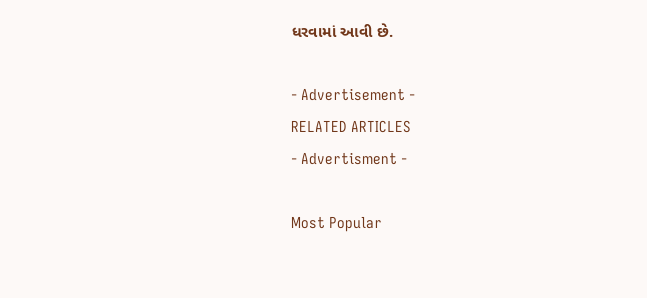ધરવામાં આવી છે.

- Advertisement -
RELATED ARTICLES
- Advertisment -

Most Popular